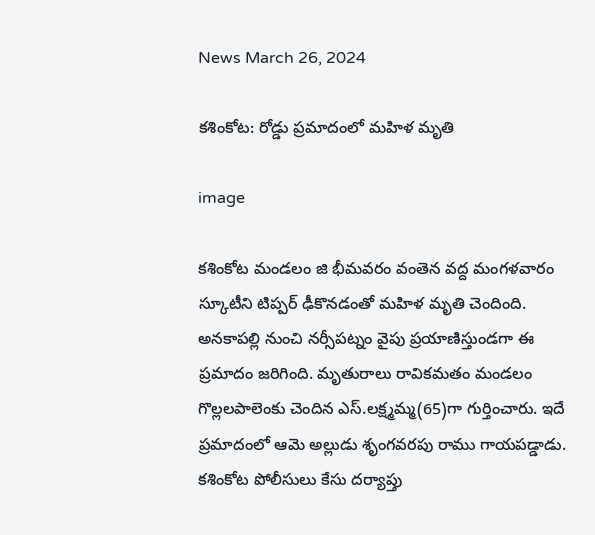News March 26, 2024

కశింకోట: రోడ్డు ప్రమాదంలో మహిళ మృతి

image

కశింకోట మండలం జి భీమవరం వంతెన వద్ద మంగళవారం స్కూటీని టిప్పర్ ఢీకొనడంతో మహిళ మృతి చెందింది. అనకాపల్లి నుంచి నర్సీపట్నం వైపు ప్రయాణిస్తుండగా ఈ ప్రమాదం జరిగింది. మృతురాలు రావికమతం మండలం గొల్లలపాలెంకు చెందిన ఎస్.లక్ష్మమ్మ(65)గా గుర్తించారు. ఇదే ప్రమాదంలో ఆమె అల్లుడు శృంగవరపు రాము గాయపడ్డాడు. కశింకోట పోలీసులు కేసు దర్యాప్తు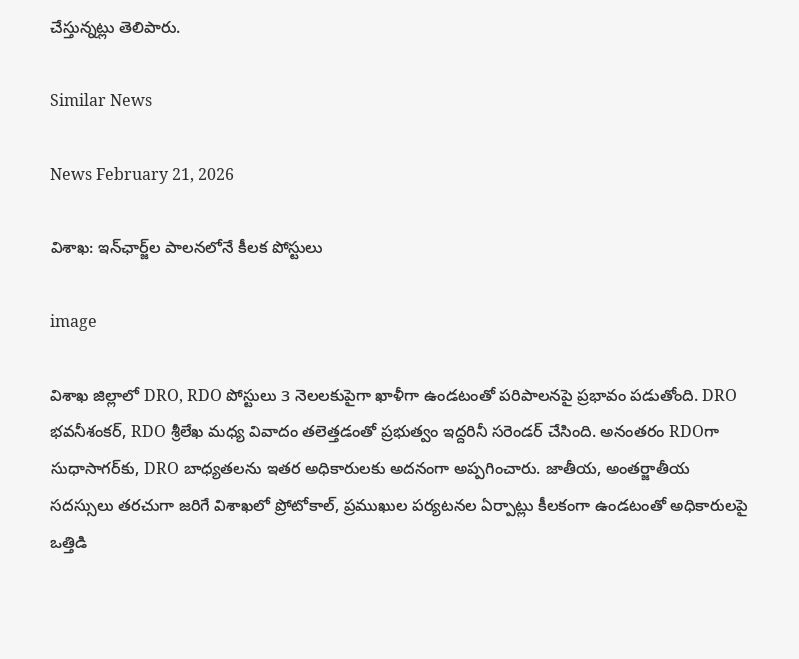చేస్తున్నట్లు తెలిపారు.

Similar News

News February 21, 2026

విశాఖ: ఇన్‌ఛార్జ్‌ల పాలనలోనే కీలక పోస్టులు

image

విశాఖ జిల్లాలో DRO, RDO పోస్టులు 3 నెలలకుపైగా ఖాళీగా ఉండటంతో పరిపాలనపై ప్రభావం పడుతోంది. DRO భవనీశంకర్, RDO శ్రీలేఖ మధ్య వివాదం తలెత్తడంతో ప్రభుత్వం ఇద్దరినీ సరెండర్ చేసింది. అనంతరం RDOగా సుధాసాగర్‌కు, DRO బాధ్యతలను ఇతర అధికారులకు అదనంగా అప్పగించారు. జాతీయ, అంతర్జాతీయ సదస్సులు తరచుగా జరిగే విశాఖలో ప్రోటోకాల్, ప్రముఖుల పర్యటనల ఏర్పాట్లు కీలకంగా ఉండటంతో అధికారులపై ఒత్తిడి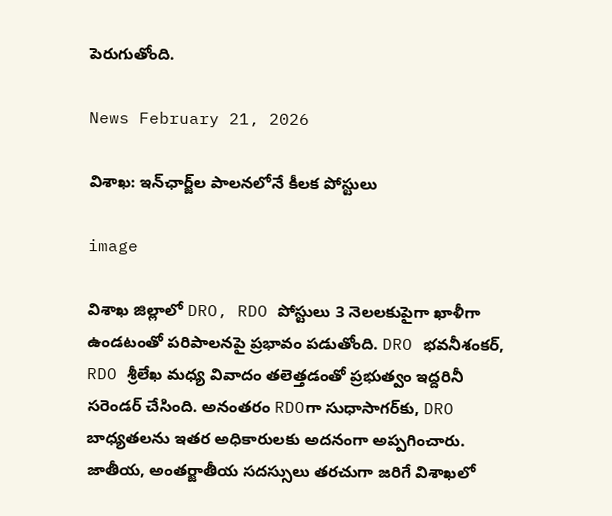పెరుగుతోంది.

News February 21, 2026

విశాఖ: ఇన్‌ఛార్జ్‌ల పాలనలోనే కీలక పోస్టులు

image

విశాఖ జిల్లాలో DRO, RDO పోస్టులు 3 నెలలకుపైగా ఖాళీగా ఉండటంతో పరిపాలనపై ప్రభావం పడుతోంది. DRO భవనీశంకర్, RDO శ్రీలేఖ మధ్య వివాదం తలెత్తడంతో ప్రభుత్వం ఇద్దరినీ సరెండర్ చేసింది. అనంతరం RDOగా సుధాసాగర్‌కు, DRO బాధ్యతలను ఇతర అధికారులకు అదనంగా అప్పగించారు. జాతీయ, అంతర్జాతీయ సదస్సులు తరచుగా జరిగే విశాఖలో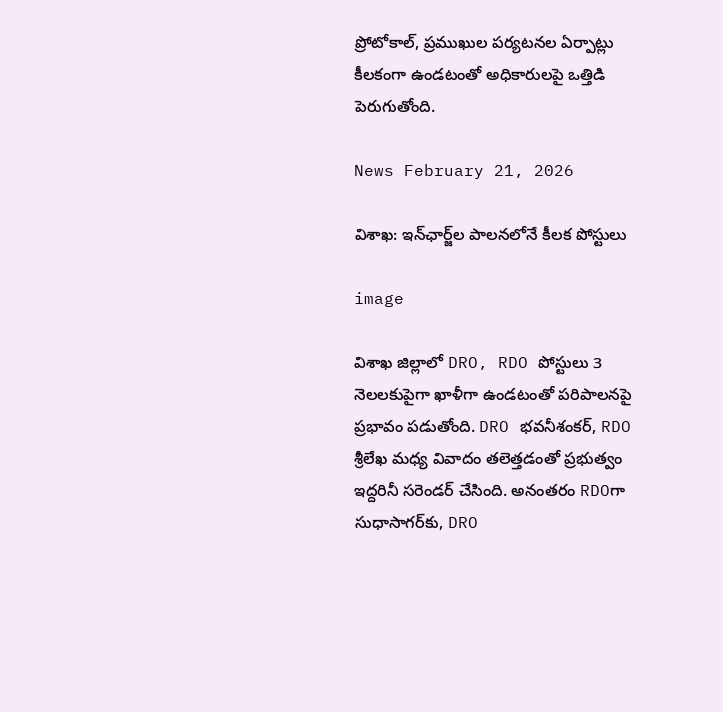ప్రోటోకాల్, ప్రముఖుల పర్యటనల ఏర్పాట్లు కీలకంగా ఉండటంతో అధికారులపై ఒత్తిడి పెరుగుతోంది.

News February 21, 2026

విశాఖ: ఇన్‌ఛార్జ్‌ల పాలనలోనే కీలక పోస్టులు

image

విశాఖ జిల్లాలో DRO, RDO పోస్టులు 3 నెలలకుపైగా ఖాళీగా ఉండటంతో పరిపాలనపై ప్రభావం పడుతోంది. DRO భవనీశంకర్, RDO శ్రీలేఖ మధ్య వివాదం తలెత్తడంతో ప్రభుత్వం ఇద్దరినీ సరెండర్ చేసింది. అనంతరం RDOగా సుధాసాగర్‌కు, DRO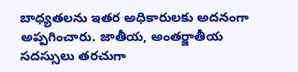బాధ్యతలను ఇతర అధికారులకు అదనంగా అప్పగించారు. జాతీయ, అంతర్జాతీయ సదస్సులు తరచుగా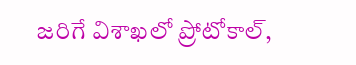జరిగే విశాఖలో ప్రోటోకాల్,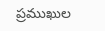ప్రముఖుల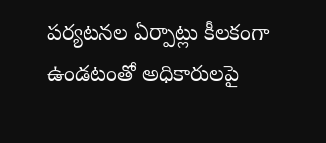పర్యటనల ఏర్పాట్లు కీలకంగా ఉండటంతో అధికారులపై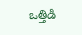ఒత్తిడి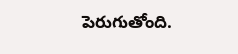పెరుగుతోంది.